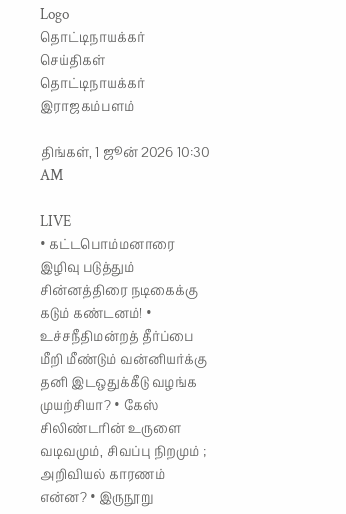Logo
தொட்டிநாயக்கர்
செய்திகள்
தொட்டிநாயக்கர் இராஜகம்பளம்

திங்கள், 1 ஜூன் 2026 10:30 AM

LIVE
• கட்டபொம்மனாரை இழிவு படுத்தும் சின்னத்திரை நடிகைக்கு கடும் கண்டனம்! • உச்சநீதிமன்றத் தீர்ப்பை மீறி மீண்டும் வன்னியர்க்கு தனி இடஒதுக்கீடு வழங்க முயற்சியா? • கேஸ் சிலிண்டரின் உருளை வடிவமும், சிவப்பு நிறமும் ; அறிவியல் காரணம் என்ன? • இருநூறு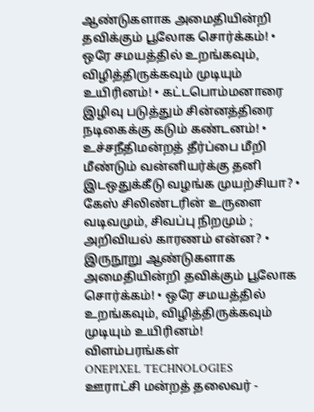ஆண்டுகளாக அமைதியின்றி தவிக்கும் பூலோக சொர்க்கம்! • ஒரே சமயத்தில் உறங்கவும், விழித்திருக்கவும் முடியும் உயிரினம்! • கட்டபொம்மனாரை இழிவு படுத்தும் சின்னத்திரை நடிகைக்கு கடும் கண்டனம்! • உச்சநீதிமன்றத் தீர்ப்பை மீறி மீண்டும் வன்னியர்க்கு தனி இடஒதுக்கீடு வழங்க முயற்சியா? • கேஸ் சிலிண்டரின் உருளை வடிவமும், சிவப்பு நிறமும் ; அறிவியல் காரணம் என்ன? • இருநூறு ஆண்டுகளாக அமைதியின்றி தவிக்கும் பூலோக சொர்க்கம்! • ஒரே சமயத்தில் உறங்கவும், விழித்திருக்கவும் முடியும் உயிரினம்!
விளம்பரங்கள்
ONEPIXEL TECHNOLOGIES
ஊராட்சி மன்றத் தலைவர் -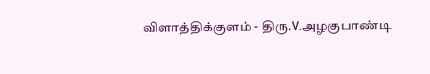விளாத்திக்குளம் - திரு.V.அழகுபாண்டி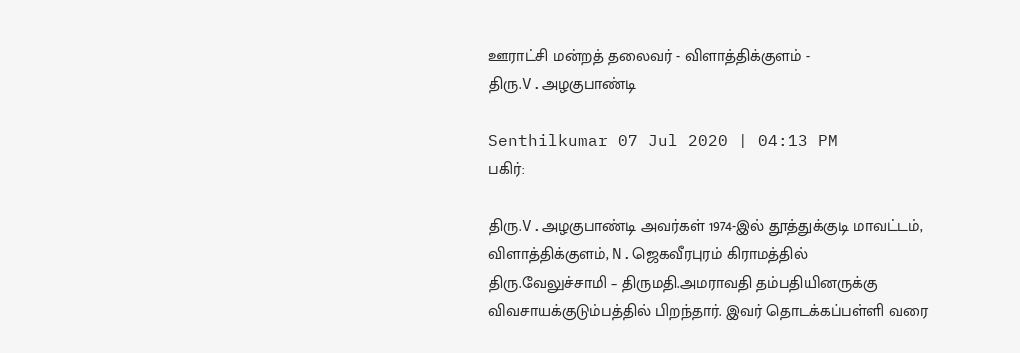ஊராட்சி மன்றத் தலைவர் - விளாத்திக்குளம் - திரு.V.அழகுபாண்டி

Senthilkumar 07 Jul 2020 | 04:13 PM
பகிர்:

திரு.V.அழகுபாண்டி அவர்கள் 1974-இல் தூத்துக்குடி மாவட்டம், விளாத்திக்குளம், N.ஜெகவீரபுரம் கிராமத்தில் திரு.வேலுச்சாமி – திருமதி.அமராவதி தம்பதியினருக்கு விவசாயக்குடும்பத்தில் பிறந்தார். இவர் தொடக்கப்பள்ளி வரை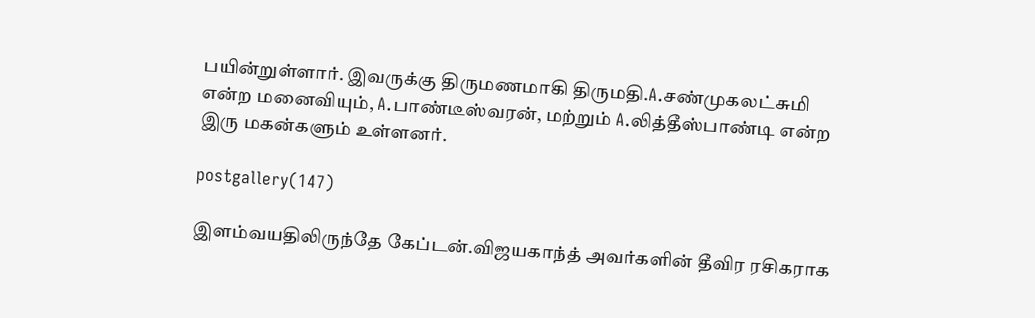பயின்றுள்ளார். இவருக்கு திருமணமாகி திருமதி.A.சண்முகலட்சுமி என்ற மனைவியும், A.பாண்டீஸ்வரன், மற்றும் A.லித்தீஸ்பாண்டி என்ற இரு மகன்களும் உள்ளனர்.

postgallery(147)

இளம்வயதிலிருந்தே கேப்டன்.விஜயகாந்த் அவர்களின் தீவிர ரசிகராக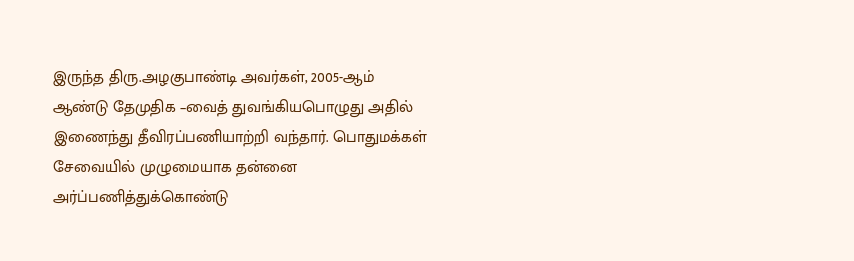இருந்த திரு.அழகுபாண்டி அவர்கள், 2005-ஆம் ஆண்டு தேமுதிக –வைத் துவங்கியபொழுது அதில் இணைந்து தீவிரப்பணியாற்றி வந்தார். பொதுமக்கள் சேவையில் முழுமையாக தன்னை அர்ப்பணித்துக்கொண்டு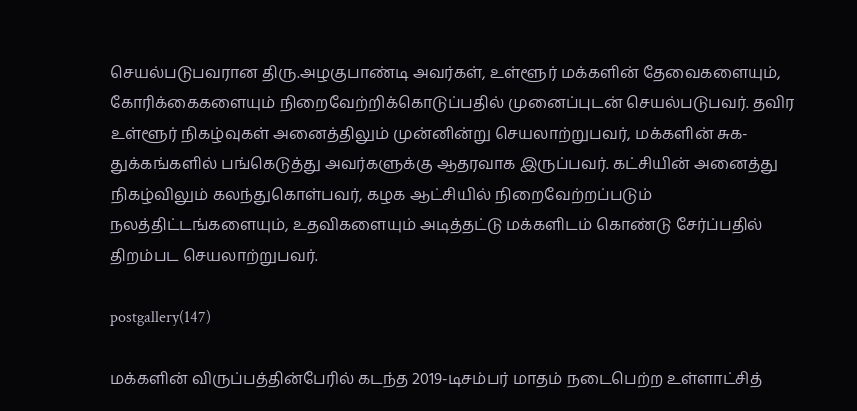செயல்படுபவரான திரு.அழகுபாண்டி அவர்கள், உள்ளூர் மக்களின் தேவைகளையும், கோரிக்கைகளையும் நிறைவேற்றிக்கொடுப்பதில் முனைப்புடன் செயல்படுபவர். தவிர உள்ளூர் நிகழ்வுகள் அனைத்திலும் முன்னின்று செயலாற்றுபவர், மக்களின் சுக-துக்கங்களில் பங்கெடுத்து அவர்களுக்கு ஆதரவாக இருப்பவர். கட்சியின் அனைத்து நிகழ்விலும் கலந்துகொள்பவர், கழக ஆட்சியில் நிறைவேற்றப்படும் நலத்திட்டங்களையும், உதவிகளையும் அடித்தட்டு மக்களிடம் கொண்டு சேர்ப்பதில் திறம்பட செயலாற்றுபவர்.

postgallery(147)

மக்களின் விருப்பத்தின்பேரில் கடந்த 2019-டிசம்பர் மாதம் நடைபெற்ற உள்ளாட்சித்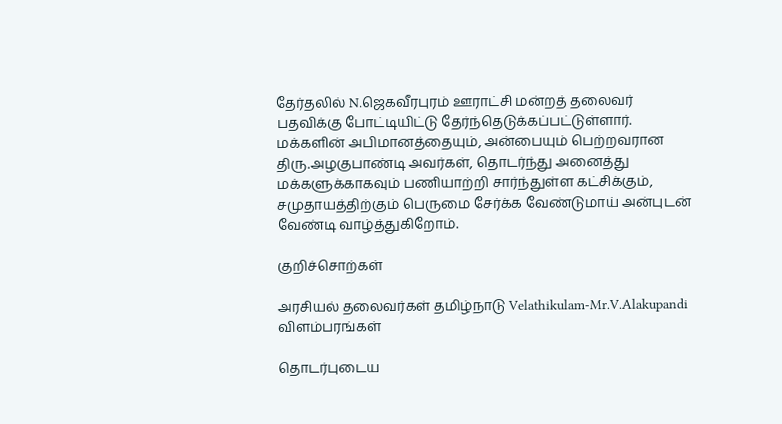தேர்தலில் N.ஜெகவீரபுரம் ஊராட்சி மன்றத் தலைவர் பதவிக்கு போட்டியிட்டு தேர்ந்தெடுக்கப்பட்டுள்ளார். மக்களின் அபிமானத்தையும், அன்பையும் பெற்றவரான திரு.அழகுபாண்டி அவர்கள், தொடர்ந்து அனைத்து மக்களுக்காகவும் பணியாற்றி சார்ந்துள்ள கட்சிக்கும், சமுதாயத்திற்கும் பெருமை சேர்க்க வேண்டுமாய் அன்புடன் வேண்டி வாழ்த்துகிறோம்.

குறிச்சொற்கள்

அரசியல் தலைவர்கள் தமிழ்நாடு Velathikulam-Mr.V.Alakupandi
விளம்பரங்கள்

தொடர்புடைய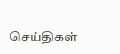செய்திகள்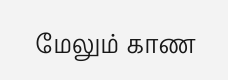மேலும் காண